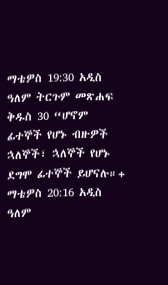ማቴዎስ 19:30 አዲስ ዓለም ትርጉም መጽሐፍ ቅዱስ 30 “ሆኖም ፊተኞች የሆኑ ብዙዎች ኋለኞች፣ ኋለኞች የሆኑ ደግሞ ፊተኞች ይሆናሉ።+ ማቴዎስ 20:16 አዲስ ዓለም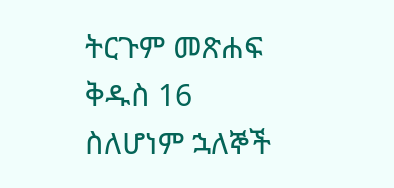ትርጉም መጽሐፍ ቅዱስ 16 ስለሆነም ኋለኞች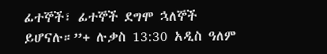ፊተኞች፣ ፊተኞች ደግሞ ኋለኞች ይሆናሉ።”+ ሉቃስ 13:30 አዲስ ዓለም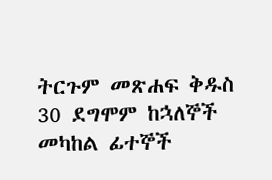ትርጉም መጽሐፍ ቅዱስ 30 ደግሞም ከኋለኞች መካከል ፊተኞች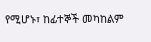የሚሆኑ፣ ከፊተኞች መካከልም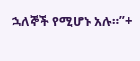ኋለኞች የሚሆኑ አሉ።”+